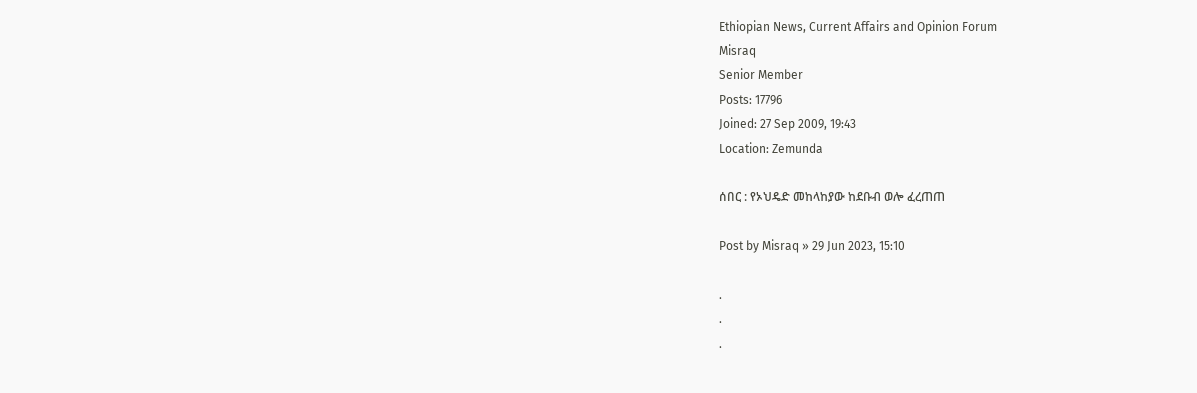Ethiopian News, Current Affairs and Opinion Forum
Misraq
Senior Member
Posts: 17796
Joined: 27 Sep 2009, 19:43
Location: Zemunda

ሰበር : የኦህዴድ መከላከያው ከደቡብ ወሎ ፈረጠጠ

Post by Misraq » 29 Jun 2023, 15:10

.
.
.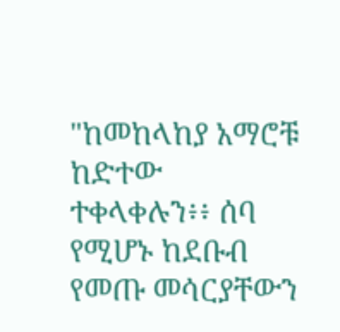"ከመከላከያ አማሮቹ ከድተው ተቀላቀሉን፥፥ ሰባ የሚሆኑ ከደቡብ የመጡ መሳርያቸውን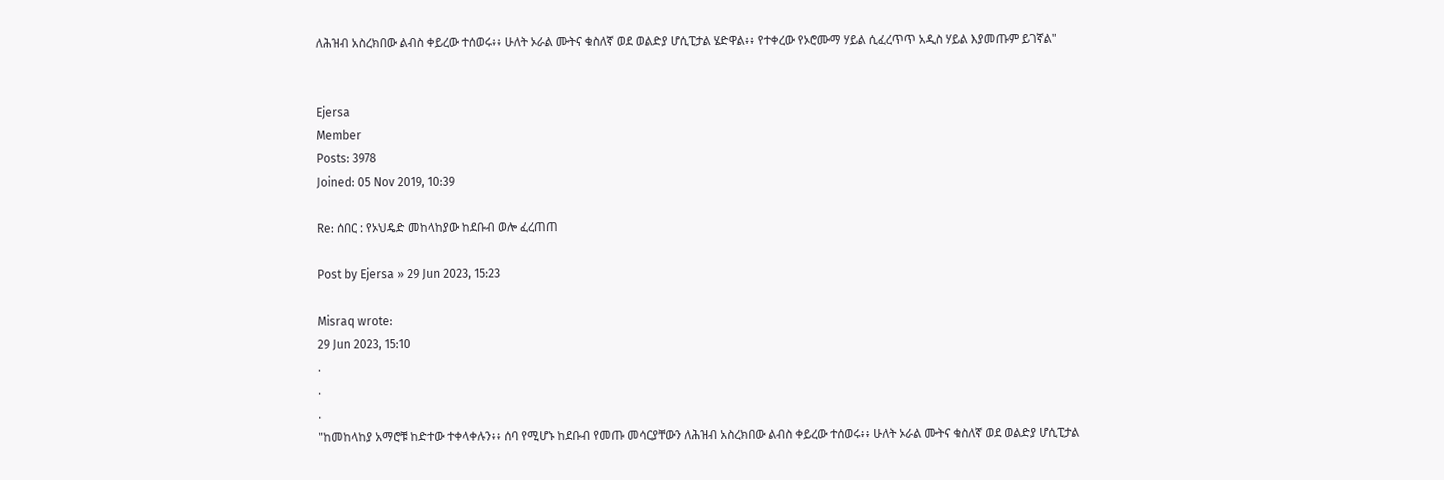ለሕዝብ አስረክበው ልብስ ቀይረው ተሰወሩ፥፥ ሁለት ኦራል ሙትና ቁስለኛ ወደ ወልድያ ሆሲፒታል ሄድዋል፥፥ የተቀረው የኦሮሙማ ሃይል ሲፈረጥጥ አዲስ ሃይል እያመጡም ይገኛል"


Ejersa
Member
Posts: 3978
Joined: 05 Nov 2019, 10:39

Re: ሰበር : የኦህዴድ መከላከያው ከደቡብ ወሎ ፈረጠጠ

Post by Ejersa » 29 Jun 2023, 15:23

Misraq wrote:
29 Jun 2023, 15:10
.
.
.
"ከመከላከያ አማሮቹ ከድተው ተቀላቀሉን፥፥ ሰባ የሚሆኑ ከደቡብ የመጡ መሳርያቸውን ለሕዝብ አስረክበው ልብስ ቀይረው ተሰወሩ፥፥ ሁለት ኦራል ሙትና ቁስለኛ ወደ ወልድያ ሆሲፒታል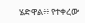ሄድዋል፥፥ የተቀረው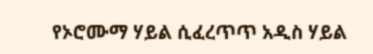የኦሮሙማ ሃይል ሲፈረጥጥ አዲስ ሃይል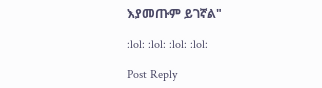እያመጡም ይገኛል"

:lol: :lol: :lol: :lol:

Post Reply